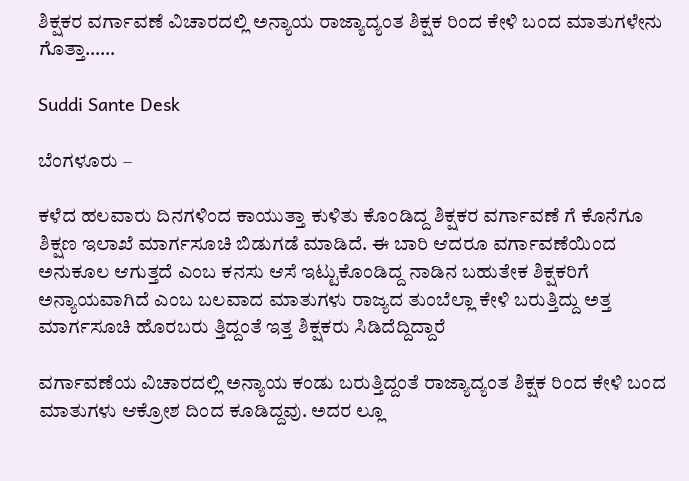ಶಿಕ್ಷಕರ ವರ್ಗಾವಣೆ ವಿಚಾರದಲ್ಲಿ ಅನ್ಯಾಯ ರಾಜ್ಯಾದ್ಯಂತ ಶಿಕ್ಷಕ ರಿಂದ ಕೇಳಿ ಬಂದ ಮಾತುಗಳೇನು ಗೊತ್ತಾ……

Suddi Sante Desk

ಬೆಂಗಳೂರು –

ಕಳೆದ ಹಲವಾರು ದಿನಗಳಿಂದ ಕಾಯುತ್ತಾ ಕುಳಿತು ಕೊಂಡಿದ್ದ ಶಿಕ್ಷಕರ ವರ್ಗಾವಣೆ ಗೆ ಕೊನೆಗೂ ಶಿಕ್ಷಣ ಇಲಾಖೆ ಮಾರ್ಗಸೂಚಿ ಬಿಡುಗಡೆ ಮಾಡಿದೆ‌. ಈ ಬಾರಿ ಆದರೂ ವರ್ಗಾವಣೆಯಿಂದ ಅನುಕೂಲ ಆಗುತ್ತದೆ ಎಂಬ ಕನಸು ಆಸೆ ಇಟ್ಟುಕೊಂಡಿದ್ದ ನಾಡಿನ ಬಹುತೇಕ ಶಿಕ್ಷಕರಿಗೆ ಅನ್ಯಾಯವಾಗಿದೆ ಎಂಬ ಬಲವಾದ ಮಾತುಗಳು ರಾಜ್ಯದ ತುಂಬೆಲ್ಲಾ ಕೇಳಿ ಬರುತ್ತಿದ್ದು ಅತ್ತ ಮಾರ್ಗಸೂಚಿ ಹೊರಬರು ತ್ತಿದ್ದಂತೆ ಇತ್ತ ಶಿಕ್ಷಕರು ಸಿಡಿದೆದ್ದಿದ್ದಾರೆ

ವರ್ಗಾವಣೆಯ ವಿಚಾರದಲ್ಲಿ ಅನ್ಯಾಯ ಕಂಡು ಬರುತ್ತಿದ್ದಂತೆ ರಾಜ್ಯಾದ್ಯಂತ ಶಿಕ್ಷಕ ರಿಂದ ಕೇಳಿ ಬಂದ ಮಾತುಗಳು ಆಕ್ರೋಶ ದಿಂದ ಕೂಡಿದ್ದವು. ಅದರ ಲ್ಲೂ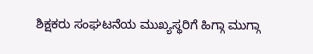ಶಿಕ್ಷಕರು ಸಂಘಟನೆಯ ಮುಖ್ಯಸ್ಥರಿಗೆ ಹಿಗ್ಗಾ ಮುಗ್ಗಾ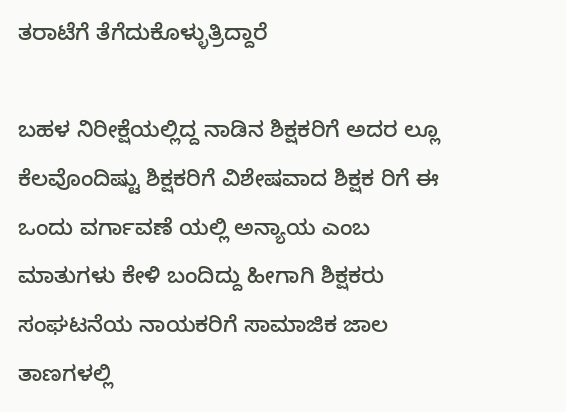ತರಾಟೆಗೆ ತೆಗೆದುಕೊಳ್ಳುತ್ರಿದ್ದಾರೆ

ಬಹಳ ನಿರೀಕ್ಷೆಯಲ್ಲಿದ್ದ ನಾಡಿನ ಶಿಕ್ಷಕರಿಗೆ ಅದರ ಲ್ಲೂ ಕೆಲವೊಂದಿಷ್ಟು ಶಿಕ್ಷಕರಿಗೆ ವಿಶೇಷವಾದ ಶಿಕ್ಷಕ ರಿಗೆ ಈ ಒಂದು ವರ್ಗಾವಣೆ ಯಲ್ಲಿ ಅನ್ಯಾಯ ಎಂಬ ಮಾತುಗಳು ಕೇಳಿ ಬಂದಿದ್ದು ಹೀಗಾಗಿ ಶಿಕ್ಷಕರು ಸಂಘಟನೆಯ ನಾಯಕರಿಗೆ ಸಾಮಾಜಿಕ ಜಾಲ ತಾಣಗಳಲ್ಲಿ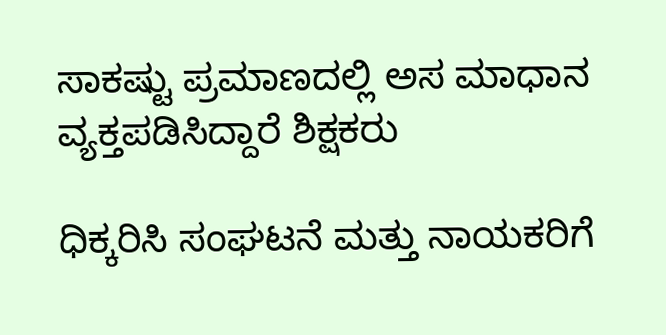ಸಾಕಷ್ಟು ಪ್ರಮಾಣದಲ್ಲಿ ಅಸ ಮಾಧಾನ ವ್ಯಕ್ತಪಡಿಸಿದ್ದಾರೆ ಶಿಕ್ಷಕರು

ಧಿಕ್ಕರಿಸಿ ಸಂಘಟನೆ ಮತ್ತು ನಾಯಕರಿಗೆ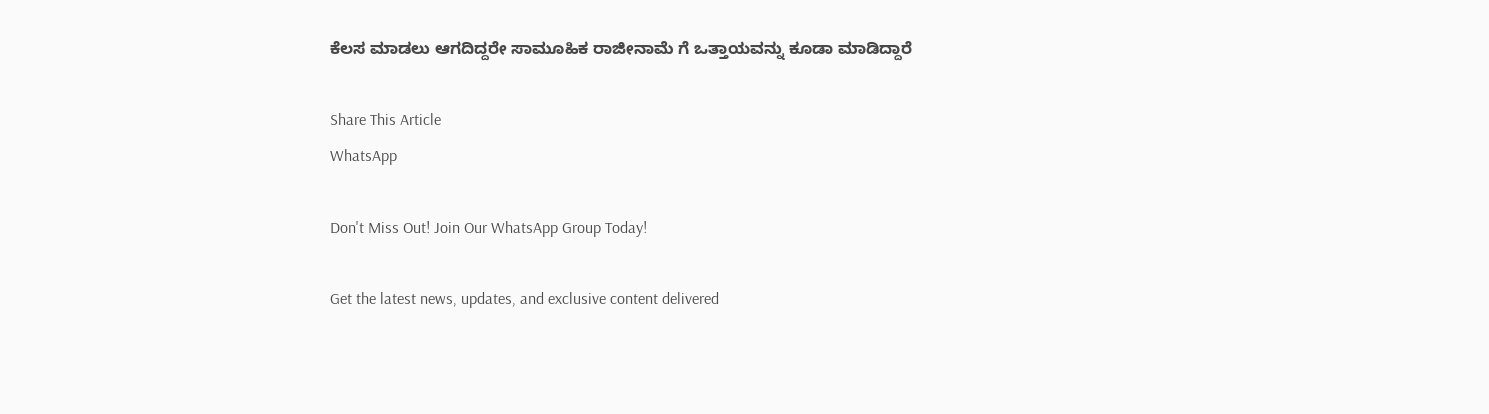ಕೆಲಸ ಮಾಡಲು ಆಗದಿದ್ದರೇ ಸಾಮೂಹಿಕ ರಾಜೀನಾಮೆ ಗೆ ಒತ್ತಾಯವನ್ನು ಕೂಡಾ ಮಾಡಿದ್ದಾರೆ

Share This Article
WhatsApp

Don't Miss Out! Join Our WhatsApp Group Today!

Get the latest news, updates, and exclusive content delivered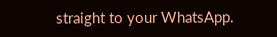straight to your WhatsApp.